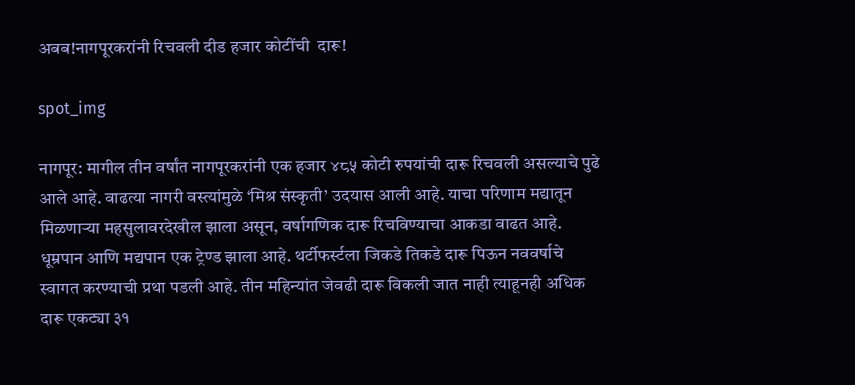अबब!नागपूरकरांनी रिचवली दीड हजार कोटींची  दारू!

spot_img

नागपूर: मागील तीन वर्षांत नागपूरकरांनी एक हजार ४८५ कोटी रुपयांची दारू रिचवली असल्याचे पुढे आले आहे. वाढत्या नागरी वस्त्यांमुळे ‘मिश्र संस्कृती’ उदयास आली आहे. याचा परिणाम मद्यातून मिळणाऱ्या महसुलावरदेखील झाला असून, वर्षागणिक दारू रिचविण्याचा आकडा वाढत आहे.
धूम्रपान आणि मद्यपान एक ट्रेण्ड झाला आहे. थर्टीफर्स्टला जिकडे तिकडे दारू पिऊन नववर्षाचे स्वागत करण्याची प्रथा पडली आहे. तीन महिन्यांत जेवढी दारू विकली जात नाही त्याहूनही अधिक दारू एकट्या ३१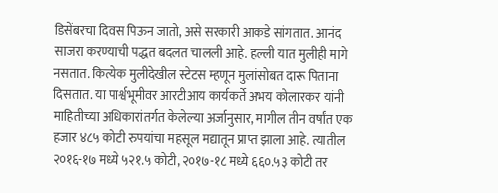डिसेंबरचा दिवस पिऊन जातो, असे सरकारी आकडे सांगतात. आनंद साजरा करण्याची पद्धत बदलत चालली आहे. हल्ली यात मुलीही मागे नसतात. कित्येक मुलीदेखील स्टेटस म्हणून मुलांसोबत दारू पिताना दिसतात. या पार्श्वभूमीवर आरटीआय कार्यकर्ते अभय कोलारकर यांनी माहितीच्या अधिकारांतर्गत केलेल्या अर्जानुसार, मागील तीन वर्षांत एक हजार ४८५ कोटी रुपयांचा महसूल मद्यातून प्राप्त झाला आहे. त्यातील २०१६-१७ मध्ये ५२१.५ कोटी, २०१७-१८ मध्ये ६६०.५३ कोटी तर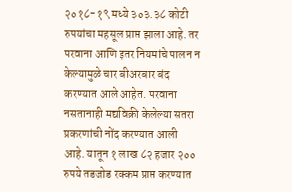२०१८-१९ मध्ये ३०३.३८ कोटी रुपयांचा महसूल प्राप्त झाला आहे. तर परवाना आणि इतर नियमांचे पालन न केल्यामुळे चार बीअरबार बंद करण्यात आले आहेत. परवाना नसतानाही मद्यविक्री केलेल्या सतरा प्रकरणांची नोंद करण्यात आली आहे. यातून १ लाख ८२ हजार २०० रुपये तडजोड रक्कम प्राप्त करण्यात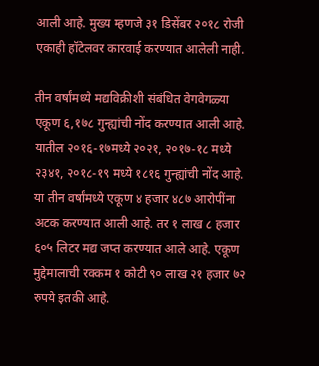आली आहे. मुख्य म्हणजे ३१ डिसेंबर २०१८ रोजी एकाही हॉटेलवर कारवाई करण्यात आलेली नाही.

तीन वर्षांमध्ये मद्यविक्रीशी संबंधित वेगवेगळ्या एकूण ६,१७८ गुन्ह्यांची नोंद करण्यात आली आहे. यातील २०१६-१७मध्ये २०२१, २०१७-१८ मध्ये २३४१, २०१८-१९ मध्ये १८१६ गुन्ह्यांची नोंद आहे. या तीन वर्षांमध्ये एकूण ४ हजार ४८७ आरोपींना अटक करण्यात आली आहे. तर १ लाख ८ हजार ६०५ लिटर मद्य जप्त करण्यात आले आहे. एकूण मुद्देमालाची रक्कम १ कोटी ९० लाख २१ हजार ७२ रुपये इतकी आहे.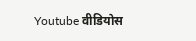Youtube वीडियोस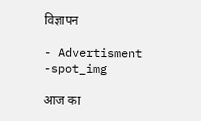विज्ञापन

- Advertisment -spot_img

आज का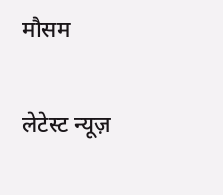मौसम

लेटेस्ट न्यूज़